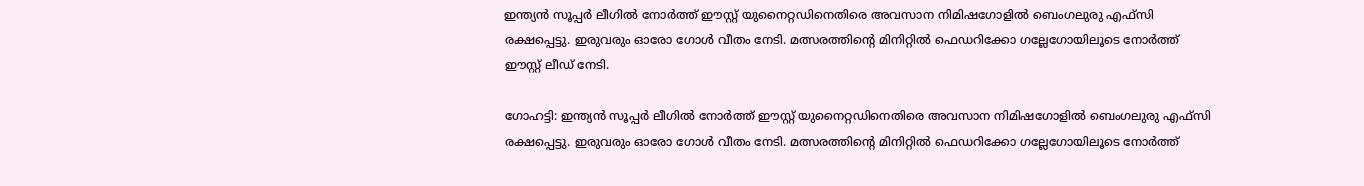ഇന്ത്യന്‍ സൂപ്പര്‍ ലീഗില്‍ നോര്‍ത്ത് ഈസ്റ്റ് യുനൈറ്റഡിനെതിരെ അവസാന നിമിഷഗോളില്‍ ബെംഗലുരു എഫ്‌സി രക്ഷപ്പെട്ടു. ഇരുവരും ഓരോ ഗോള്‍ വീതം നേടി. മത്സരത്തിന്റെ മിനിറ്റില്‍ ഫെഡറിക്കോ ഗല്ലേഗോയിലൂടെ നോര്‍ത്ത് ഈസ്റ്റ് ലീഡ് നേടി.

ഗോഹട്ടി: ഇന്ത്യന്‍ സൂപ്പര്‍ ലീഗില്‍ നോര്‍ത്ത് ഈസ്റ്റ് യുനൈറ്റഡിനെതിരെ അവസാന നിമിഷഗോളില്‍ ബെംഗലുരു എഫ്‌സി രക്ഷപ്പെട്ടു. ഇരുവരും ഓരോ ഗോള്‍ വീതം നേടി. മത്സരത്തിന്റെ മിനിറ്റില്‍ ഫെഡറിക്കോ ഗല്ലേഗോയിലൂടെ നോര്‍ത്ത്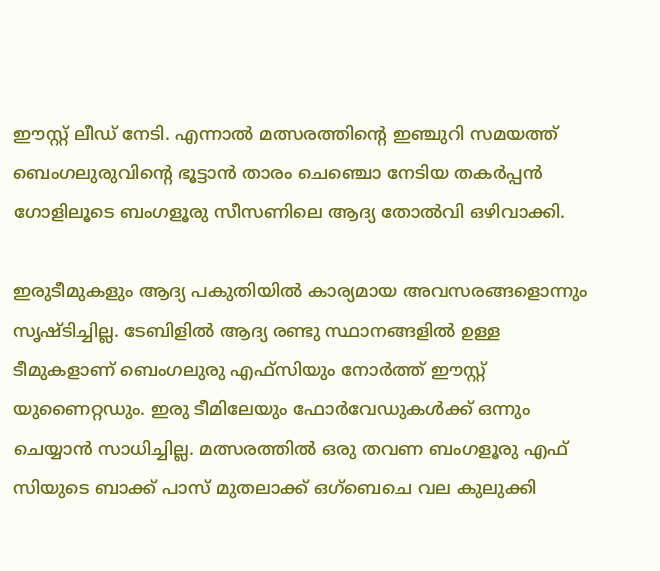ഈസ്റ്റ് ലീഡ് നേടി. എന്നാല്‍ മത്സരത്തിന്റെ ഇഞ്ചുറി സമയത്ത് ബെംഗലുരുവിന്റെ ഭൂട്ടാന്‍ താരം ചെഞ്ചൊ നേടിയ തകര്‍പ്പന്‍ ഗോളിലൂടെ ബംഗളൂരു സീസണിലെ ആദ്യ തോല്‍വി ഒഴിവാക്കി.

ഇരുടീമുകളും ആദ്യ പകുതിയില്‍ കാര്യമായ അവസരങ്ങളൊന്നും സൃഷ്ടിച്ചില്ല. ടേബിളില്‍ ആദ്യ രണ്ടു സ്ഥാനങ്ങളില്‍ ഉള്ള ടീമുകളാണ് ബെംഗലുരു എഫ്‌സിയും നോര്‍ത്ത് ഈസ്റ്റ് യുണൈറ്റഡും. ഇരു ടീമിലേയും ഫോര്‍വേഡുകള്‍ക്ക് ഒന്നും ചെയ്യാന്‍ സാധിച്ചില്ല. മത്സരത്തില്‍ ഒരു തവണ ബംഗളൂരു എഫ് സിയുടെ ബാക്ക് പാസ് മുതലാക്ക് ഒഗ്‌ബെചെ വല കുലുക്കി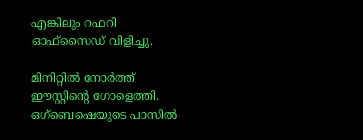എങ്കിലും റഫറി ഓഫ്‌സൈഡ് വിളിച്ചു.

മിനിറ്റില്‍ നോര്‍ത്ത് ഈസ്റ്റിന്റെ ഗോളെത്തി. ഒഗ്‌ബെഷെയുടെ പാസില്‍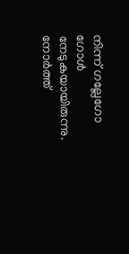നിന്ന് ഗല്ലേഗോ ഗോള്‍ നേടുകയായിരുന്നു. നോര്‍ത്ത്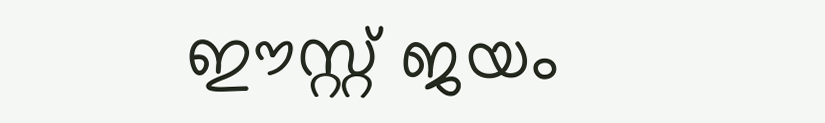ഈസ്റ്റ് ജയം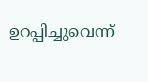ഉറപ്പിച്ചുവെന്ന്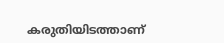കരുതിയിടത്താണ്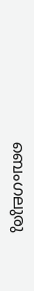ബെംഗലുരു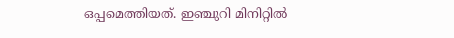ഒപ്പമെത്തിയത്. ഇഞ്ചുറി മിനിറ്റില്‍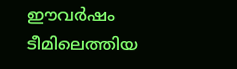ഈവര്‍ഷം ടീമിലെത്തിയ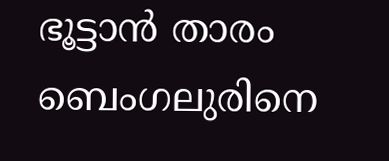ഭൂട്ടാന്‍ താരം ബെംഗലുരിനെ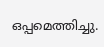ഒപ്പമെത്തിച്ചു.